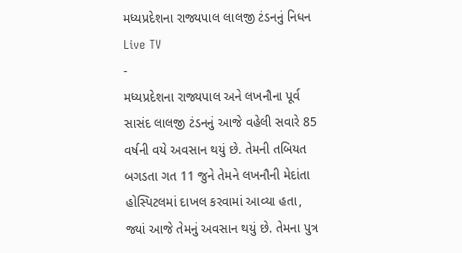મધ્યપ્રદેશના રાજ્યપાલ લાલજી ટંડનનું નિધન
Live TV
-
મધ્યપ્રદેશના રાજ્યપાલ અને લખનૌના પૂર્વ સાસંદ લાલજી ટંડનનું આજે વહેલી સવારે 85 વર્ષની વયે અવસાન થયું છે. તેમની તબિયત બગડતા ગત 11 જુને તેમને લખનૌની મેદાંતા હોસ્પિટલમાં દાખલ કરવામાં આવ્યા હતા, જ્યાં આજે તેમનું અવસાન થયું છે. તેમના પુત્ર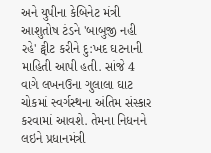અને યુપીના કેબિનેટ મંત્રી આશુતોષ ટંડને 'બાબુજી નહી રહે' ટ્વીટ કરીને દુ:ખદ ઘટનાની માહિતી આપી હતી. સાંજે 4 વાગે લખનઉના ગુલાલા ઘાટ ચોકમાં સ્વર્ગસ્થના અંતિમ સંસ્કાર કરવામાં આવશે. તેમના નિધનને લઇને પ્રધાનમંત્રી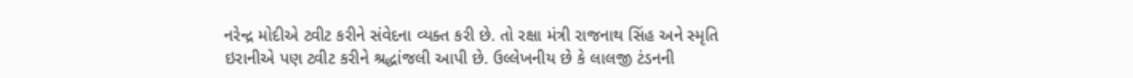નરેન્દ્ર મોદીએ ટ્વીટ કરીને સંવેદના વ્યક્ત કરી છે. તો રક્ષા મંત્રી રાજનાથ સિંહ અને સ્મૃતિ ઇરાનીએ પણ ટ્વીટ કરીને શ્રદ્ધાંજલી આપી છે. ઉલ્લેખનીય છે કે લાલજી ટંડનની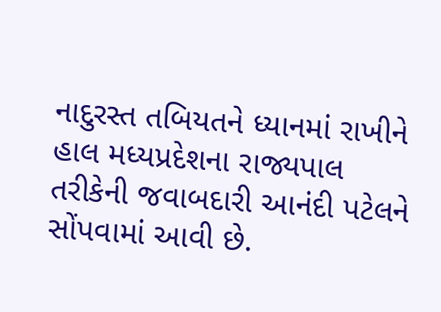નાદુરસ્ત તબિયતને ધ્યાનમાં રાખીને હાલ મધ્યપ્રદેશના રાજ્યપાલ તરીકેની જવાબદારી આનંદી પટેલને સોંપવામાં આવી છે.